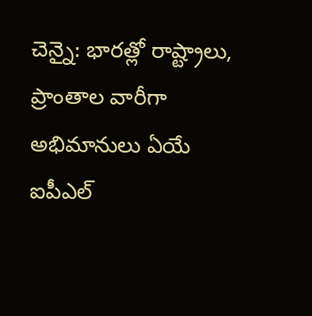చెన్నై: భారత్లో రాష్ట్రాలు, ప్రాంతాల వారీగా అభిమానులు ఏయే ఐపీఎల్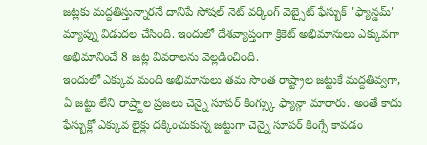జట్లకు మద్దతిస్తున్నారనే దానిపే సోషల్ నెట్ వర్కింగ్ వెబ్సైట్ ఫేస్బుక్ 'ఫ్యాన్డమ్' మ్యాప్ను విడుదల చేసింది. ఇందులో దేశవ్యాప్తంగా క్రికెట్ అభిమానులు ఎక్కువగా అభిమానించే 8 జట్ల వివరాలను వెల్లడించింది.
ఇందులో ఎక్కువ మంది అభిమానులు తమ సొంత రాష్ట్రాల జట్టుకే మద్దతివ్వగా, ఏ జట్టు లేని రాష్ర్టాల ప్రజలు చెన్నై సూపర్ కింగ్స్కు ఫ్యాన్గా మారారు. అంతే కాదు ఫేస్బుక్లో ఎక్కువ లైక్లు దక్కించుకున్న జట్టుగా చెన్నై సూపర్ కింగ్సే కావడం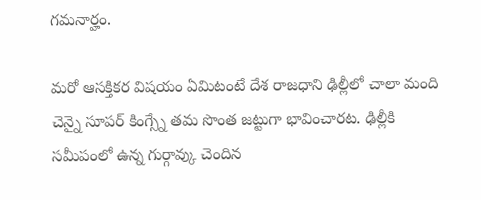గమనార్హం.

మరో ఆసక్తికర విషయం ఏమిటంటే దేశ రాజధాని ఢిల్లీలో చాలా మంది చెన్నై సూపర్ కింగ్స్నే తమ సొంత జట్టుగా భావించారట. ఢిల్లీకి సమీపంలో ఉన్న గుర్గావ్కు చెందిన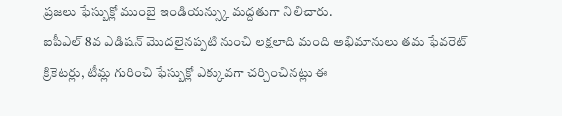ప్రజలు ఫేస్బుక్లో ముంబై ఇండియన్స్కు మద్దతుగా నిలిచారు.
ఐపీఎల్ 8వ ఎడిషన్ మొదలైనప్పటి నుంచి లక్షలాది మంది అభిమానులు తమ ఫేవరెట్ క్రికెటర్లు, టీమ్ల గురించి ఫేస్బుక్లో ఎక్కువగా చర్చించినట్లు ఈ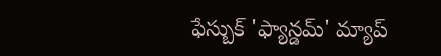ఫేస్బుక్ 'ఫ్యాన్డమ్' మ్యాప్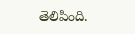తెలిపింది.